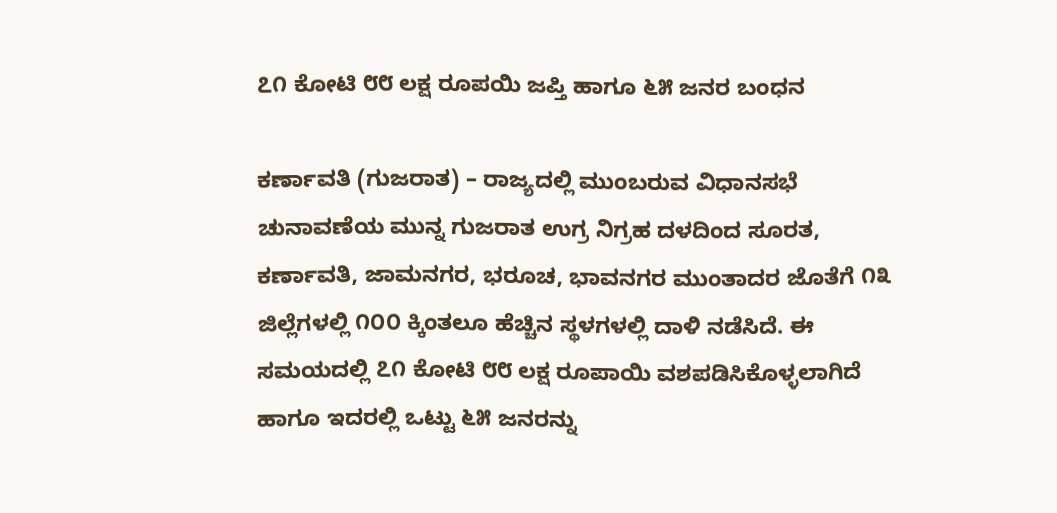೭೧ ಕೋಟಿ ೮೮ ಲಕ್ಷ ರೂಪಯಿ ಜಪ್ತಿ ಹಾಗೂ ೬೫ ಜನರ ಬಂಧನ

ಕರ್ಣಾವತಿ (ಗುಜರಾತ) – ರಾಜ್ಯದಲ್ಲಿ ಮುಂಬರುವ ವಿಧಾನಸಭೆ ಚುನಾವಣೆಯ ಮುನ್ನ ಗುಜರಾತ ಉಗ್ರ ನಿಗ್ರಹ ದಳದಿಂದ ಸೂರತ, ಕರ್ಣಾವತಿ, ಜಾಮನಗರ, ಭರೂಚ, ಭಾವನಗರ ಮುಂತಾದರ ಜೊತೆಗೆ ೧೩ ಜಿಲ್ಲೆಗಳಲ್ಲಿ ೧೦೦ ಕ್ಕಿಂತಲೂ ಹೆಚ್ಚಿನ ಸ್ಥಳಗಳಲ್ಲಿ ದಾಳಿ ನಡೆಸಿದೆ. ಈ ಸಮಯದಲ್ಲಿ ೭೧ ಕೋಟಿ ೮೮ ಲಕ್ಷ ರೂಪಾಯಿ ವಶಪಡಿಸಿಕೊಳ್ಳಲಾಗಿದೆ ಹಾಗೂ ಇದರಲ್ಲಿ ಒಟ್ಟು ೬೫ ಜನರನ್ನು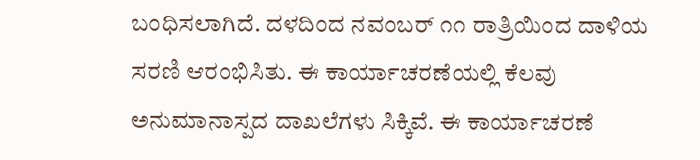ಬಂಧಿಸಲಾಗಿದೆ. ದಳದಿಂದ ನವಂಬರ್ ೧೧ ರಾತ್ರಿಯಿಂದ ದಾಳಿಯ ಸರಣಿ ಆರಂಭಿಸಿತು. ಈ ಕಾರ್ಯಾಚರಣೆಯಲ್ಲಿ ಕೆಲವು ಅನುಮಾನಾಸ್ಪದ ದಾಖಲೆಗಳು ಸಿಕ್ಕಿವೆ. ಈ ಕಾರ್ಯಾಚರಣೆ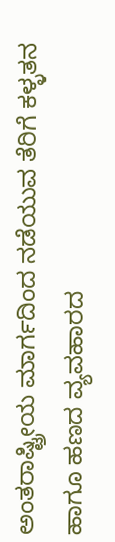ಅಂತರಾಷ್ಟ್ರೀಯ ಮಾರ್ಗದಿಂದ ನಡೆಯುವ ತೆರಿಗೆ ಕಳ್ಳತನ ಹಾಗೂ ಹಣದ ವ್ಯವಹಾರದ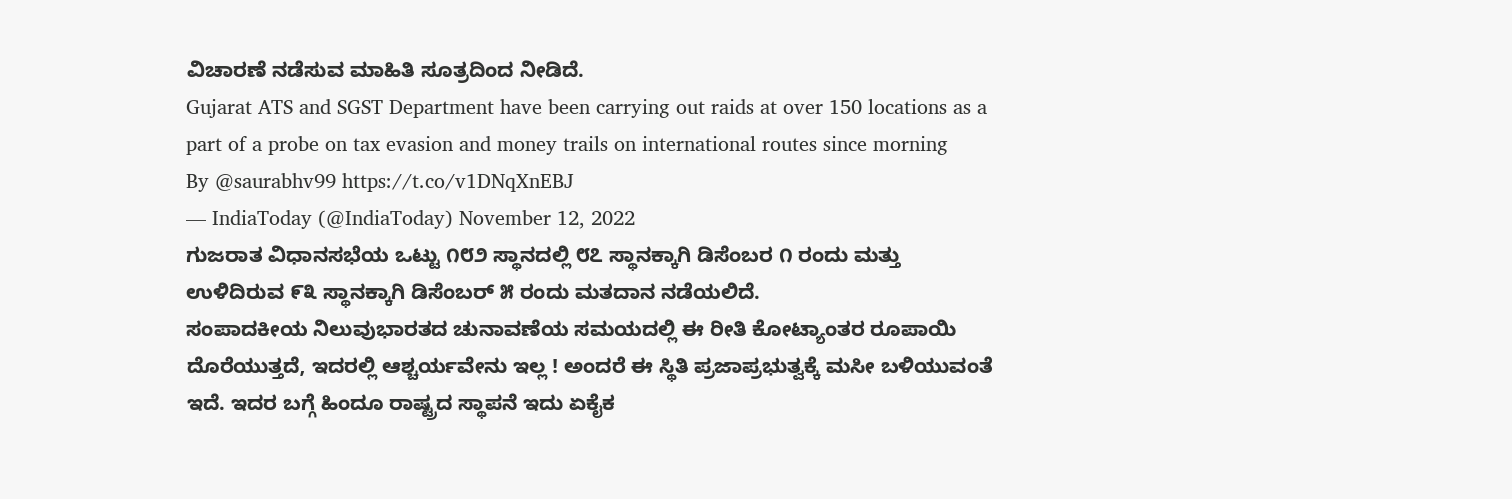ವಿಚಾರಣೆ ನಡೆಸುವ ಮಾಹಿತಿ ಸೂತ್ರದಿಂದ ನೀಡಿದೆ.
Gujarat ATS and SGST Department have been carrying out raids at over 150 locations as a part of a probe on tax evasion and money trails on international routes since morning
By @saurabhv99 https://t.co/v1DNqXnEBJ
— IndiaToday (@IndiaToday) November 12, 2022
ಗುಜರಾತ ವಿಧಾನಸಭೆಯ ಒಟ್ಟು ೧೮೨ ಸ್ಥಾನದಲ್ಲಿ ೮೭ ಸ್ಥಾನಕ್ಕಾಗಿ ಡಿಸೆಂಬರ ೧ ರಂದು ಮತ್ತು ಉಳಿದಿರುವ ೯೩ ಸ್ಥಾನಕ್ಕಾಗಿ ಡಿಸೆಂಬರ್ ೫ ರಂದು ಮತದಾನ ನಡೆಯಲಿದೆ.
ಸಂಪಾದಕೀಯ ನಿಲುವುಭಾರತದ ಚುನಾವಣೆಯ ಸಮಯದಲ್ಲಿ ಈ ರೀತಿ ಕೋಟ್ಯಾಂತರ ರೂಪಾಯಿ ದೊರೆಯುತ್ತದೆ, ಇದರಲ್ಲಿ ಆಶ್ಚರ್ಯವೇನು ಇಲ್ಲ ! ಅಂದರೆ ಈ ಸ್ಥಿತಿ ಪ್ರಜಾಪ್ರಭುತ್ವಕ್ಕೆ ಮಸೀ ಬಳಿಯುವಂತೆ ಇದೆ. ಇದರ ಬಗ್ಗೆ ಹಿಂದೂ ರಾಷ್ಟ್ರದ ಸ್ಥಾಪನೆ ಇದು ಏಕೈಕ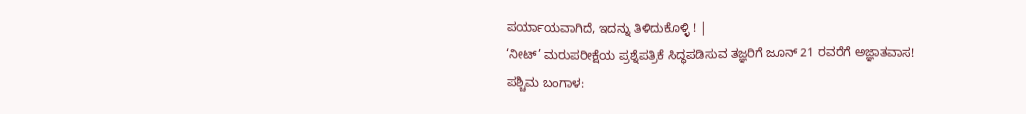ಪರ್ಯಾಯವಾಗಿದೆ, ಇದನ್ನು ತಿಳಿದುಕೊಳ್ಳಿ ! |
‘ನೀಟ್’ ಮರುಪರೀಕ್ಷೆಯ ಪ್ರಶ್ನೆಪತ್ರಿಕೆ ಸಿದ್ಧಪಡಿಸುವ ತಜ್ಞರಿಗೆ ಜೂನ್ 21 ರವರೆಗೆ ಅಜ್ಞಾತವಾಸ!
ಪಶ್ಚಿಮ ಬಂಗಾಳ: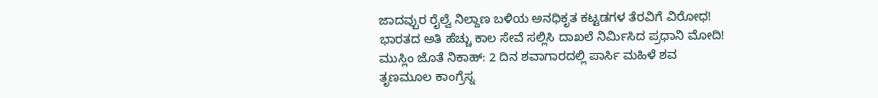ಜಾದವ್ಪುರ ರೈಲ್ವೆ ನಿಲ್ದಾಣ ಬಳಿಯ ಅನಧಿಕೃತ ಕಟ್ಟಡಗಳ ತೆರವಿಗೆ ವಿರೋಧ!
ಭಾರತದ ಅತಿ ಹೆಚ್ಚು ಕಾಲ ಸೇವೆ ಸಲ್ಲಿಸಿ ದಾಖಲೆ ನಿರ್ಮಿಸಿದ ಪ್ರಧಾನಿ ಮೋದಿ!
ಮುಸ್ಲಿಂ ಜೊತೆ ನಿಕಾಹ್: 2 ದಿನ ಶವಾಗಾರದಲ್ಲಿ ಪಾರ್ಸಿ ಮಹಿಳೆ ಶವ
ತೃಣಮೂಲ ಕಾಂಗ್ರೆಸ್ನ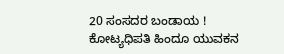20 ಸಂಸದರ ಬಂಡಾಯ !
ಕೋಟ್ಯಧಿಪತಿ ಹಿಂದೂ ಯುವಕನ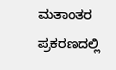ಮತಾಂತರ ಪ್ರಕರಣದಲ್ಲಿ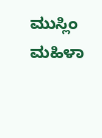ಮುಸ್ಲಿಂ ಮಹಿಳಾ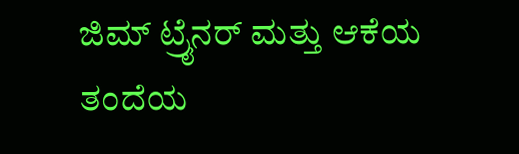ಜಿಮ್ ಟ್ರೈನರ್ ಮತ್ತು ಆಕೆಯ ತಂದೆಯ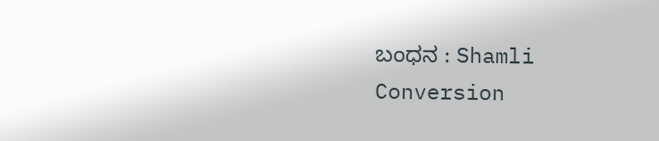ಬಂಧನ : Shamli Conversion